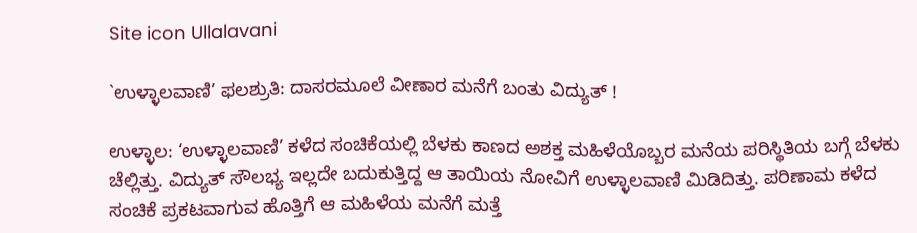Site icon Ullalavani

`ಉಳ್ಳಾಲವಾಣಿ’ ಫಲಶ್ರುತಿ: ದಾಸರಮೂಲೆ ವೀಣಾರ ಮನೆಗೆ ಬಂತು ವಿದ್ಯುತ್ !

ಉಳ್ಳಾಲ: ‘ಉಳ್ಳಾಲವಾಣಿ’ ಕಳೆದ ಸಂಚಿಕೆಯಲ್ಲಿ ಬೆಳಕು ಕಾಣದ ಅಶಕ್ತ ಮಹಿಳೆಯೊಬ್ಬರ ಮನೆಯ ಪರಿಸ್ಥಿತಿಯ ಬಗ್ಗೆ ಬೆಳಕು ಚೆಲ್ಲಿತ್ತು. ವಿದ್ಯುತ್ ಸೌಲಭ್ಯ ಇಲ್ಲದೇ ಬದುಕುತ್ತಿದ್ದ ಆ ತಾಯಿಯ ನೋವಿಗೆ ಉಳ್ಳಾಲವಾಣಿ ಮಿಡಿದಿತ್ತು. ಪರಿಣಾಮ ಕಳೆದ ಸಂಚಿಕೆ ಪ್ರಕಟವಾಗುವ ಹೊತ್ತಿಗೆ ಆ ಮಹಿಳೆಯ ಮನೆಗೆ ಮತ್ತೆ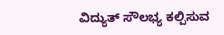ವಿದ್ಯುತ್ ಸೌಲಭ್ಯ ಕಲ್ಪಿಸುವ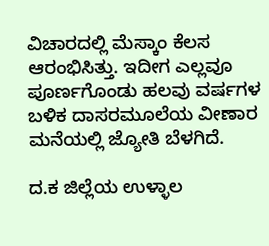ವಿಚಾರದಲ್ಲಿ ಮೆಸ್ಕಾಂ ‌ಕೆಲಸ ಆರಂಭಿಸಿತ್ತು. ಇದೀಗ ಎಲ್ಲವೂ ಪೂರ್ಣಗೊಂಡು ಹಲವು ವರ್ಷಗಳ ಬಳಿಕ ದಾಸರಮೂಲೆಯ ವೀಣಾರ ಮನೆಯಲ್ಲಿ ಜ್ಯೋತಿ ಬೆಳಗಿದೆ.

ದ.ಕ ಜಿಲ್ಲೆಯ ಉಳ್ಳಾಲ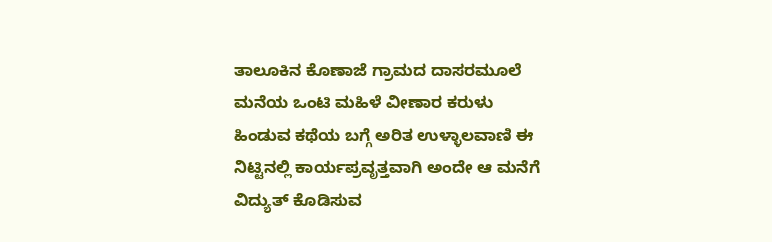ತಾಲೂಕಿನ ಕೊಣಾಜೆ ಗ್ರಾಮದ ದಾಸರಮೂಲೆ ಮನೆಯ ಒಂಟಿ ಮಹಿಳೆ ವೀಣಾರ ಕರುಳು ಹಿಂಡುವ ಕಥೆಯ ಬಗ್ಗೆ ಅರಿತ ಉಳ್ಳಾಲವಾಣಿ ಈ ನಿಟ್ಟಿನಲ್ಲಿ ಕಾರ್ಯಪ್ರವೃತ್ತವಾಗಿ ಅಂದೇ ಆ ಮನೆಗೆ ವಿದ್ಯುತ್ ಕೊಡಿಸುವ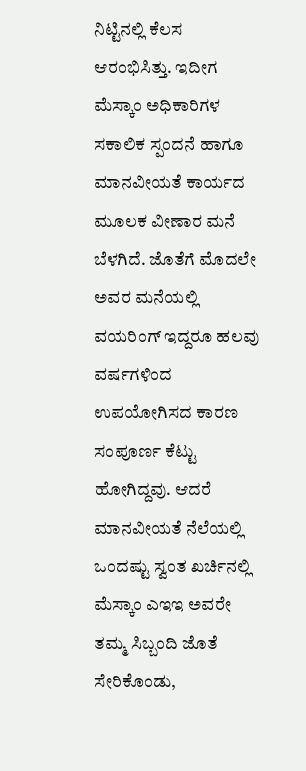ನಿಟ್ಟಿನಲ್ಲಿ ಕೆಲಸ ಆರಂಭಿಸಿತ್ತು. ಇದೀಗ ಮೆಸ್ಕಾಂ ಅಧಿಕಾರಿಗಳ ಸಕಾಲಿಕ ಸ್ಪಂದನೆ‌ ಹಾಗೂ ಮಾನವೀಯತೆ ಕಾರ್ಯದ ಮೂಲಕ ವೀಣಾರ ಮನೆ ಬೆಳಗಿದೆ. ಜೊತೆಗೆ ಮೊದಲೇ ಅವರ ಮನೆಯಲ್ಲಿ ವಯರಿಂಗ್ ಇದ್ದರೂ ಹಲವು ವರ್ಷಗಳಿಂದ ಉಪಯೋಗಿಸದ ಕಾರಣ ಸಂಪೂರ್ಣ ಕೆಟ್ಟು ಹೋಗಿದ್ದವು. ಆದರೆ ಮಾನವೀಯತೆ ನೆಲೆಯಲ್ಲಿ ಒಂದಷ್ಟು ಸ್ವಂತ ಖರ್ಚಿನಲ್ಲಿ ಮೆಸ್ಕಾಂ ಎಇಇ ಅವರೇ ತಮ್ಮ ಸಿಬ್ಬಂದಿ ಜೊತೆ ಸೇರಿಕೊಂಡು,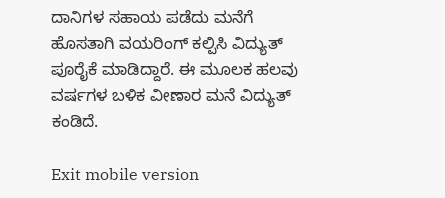ದಾನಿಗಳ ಸಹಾಯ ಪಡೆದು ಮನೆಗೆ ಹೊಸತಾಗಿ ವಯರಿಂಗ್ ಕಲ್ಪಿಸಿ ವಿದ್ಯುತ್ ಪೂರೈಕೆ ಮಾಡಿದ್ದಾರೆ. ಈ ಮೂಲಕ ಹಲವು ವರ್ಷಗಳ ಬಳಿಕ ವೀಣಾರ ಮನೆ ವಿದ್ಯುತ್ ಕಂಡಿದೆ.

Exit mobile version